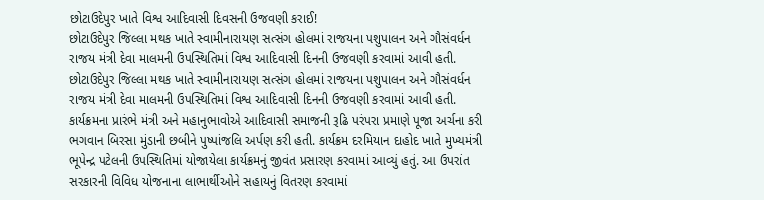છોટાઉદેપુર ખાતે વિશ્વ આદિવાસી દિવસની ઉજવણી કરાઈ!
છોટાઉદેપુર જિલ્લા મથક ખાતે સ્વામીનારાયણ સત્સંગ હોલમાં રાજયના પશુપાલન અને ગૌસંવર્ધન રાજય મંત્રી દેવા માલમની ઉપસ્થિતિમાં વિશ્વ આદિવાસી દિનની ઉજવણી કરવામાં આવી હતી.
છોટાઉદેપુર જિલ્લા મથક ખાતે સ્વામીનારાયણ સત્સંગ હોલમાં રાજયના પશુપાલન અને ગૌસંવર્ધન રાજય મંત્રી દેવા માલમની ઉપસ્થિતિમાં વિશ્વ આદિવાસી દિનની ઉજવણી કરવામાં આવી હતી. કાર્યક્રમના પ્રારંભે મંત્રી અને મહાનુભાવોએ આદિવાસી સમાજની રૂઢિ પરંપરા પ્રમાણે પૂજા અર્ચના કરી ભગવાન બિરસા મુંડાની છબીને પુષ્પાંજલિ અર્પણ કરી હતી. કાર્યક્રમ દરમિયાન દાહોદ ખાતે મુખ્યમંત્રી ભૂપેન્દ્ર પટેલની ઉપસ્થિતિમાં યોજાયેલા કાર્યક્રમનું જીવંત પ્રસારણ કરવામાં આવ્યું હતું. આ ઉપરાંત સરકારની વિવિધ યોજનાના લાભાર્થીઓને સહાયનું વિતરણ કરવામાં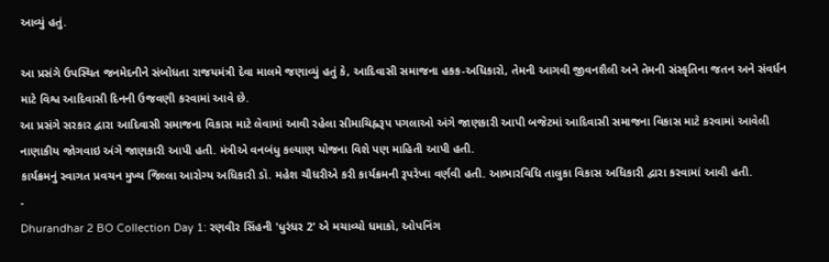આવ્યું હતું.

આ પ્રસંગે ઉપસ્થિત જનમેદનીને સંબોધતા રાજયમંત્રી દેવા માલમે જણાવ્યું હતું કે, આદિવાસી સમાજના હકક-અધિકારો, તેમની આગવી જીવનશૈલી અને તેમની સંસ્કૃતિના જતન અને સંવર્ધન માટે વિશ્વ આદિવાસી દિનની ઉજવણી કરવામાં આવે છે.
આ પ્રસંગે સરકાર દ્વારા આદિવાસી સમાજના વિકાસ માટે લેવામાં આવી રહેલા સીમાચિહ્નરૂપ પગલાઓ અંગે જાણકારી આપી બજેટમાં આદિવાસી સમાજના વિકાસ માટે કરવામાં આવેલી નાણાકીય જોગવાઇ અંગે જાણકારી આપી હતી. મંત્રીએ વનબંધુ કલ્યાણ યોજના વિશે પણ માહિતી આપી હતી.
કાર્યક્રમનું સ્વાગત પ્રવચન મુખ્ય જિલ્લા આરોગ્ય અધિકારી ડૉ. મહેશ ચૌધરીએ કરી કાર્યક્રમની રૂપરેખા વર્ણવી હતી. આભારવિધિ તાલુકા વિકાસ અધિકારી દ્વારા કરવામાં આવી હતી.
-
Dhurandhar 2 BO Collection Day 1: રણવીર સિંહની 'ધુરંધર 2' એ મચાવ્યો ધમાકો, ઓપનિંગ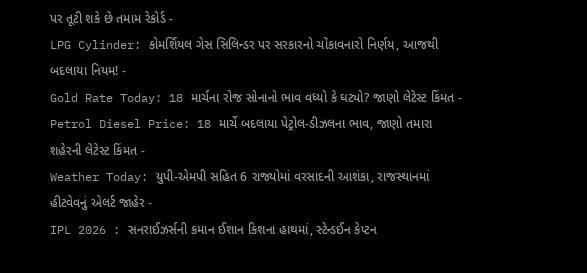પર તૂટી શકે છે તમામ રેકોર્ડ -
LPG Cylinder: કોમર્શિયલ ગેસ સિલિન્ડર પર સરકારનો ચોંકાવનારો નિર્ણય, આજથી બદલાયા નિયમ! -
Gold Rate Today: 18 માર્ચના રોજ સોનાનો ભાવ વધ્યો કે ઘટ્યો? જાણો લેટેસ્ટ કિંમત -
Petrol Diesel Price: 18 માર્ચે બદલાયા પેટ્રોલ-ડીઝલના ભાવ, જાણો તમારા શહેરની લેટેસ્ટ કિંમત -
Weather Today: યુપી-એમપી સહિત 6 રાજ્યોમાં વરસાદની આશંકા, રાજસ્થાનમાં હીટવેવનું એલર્ટ જાહેર -
IPL 2026 : સનરાઈઝર્સની કમાન ઈશાન કિશના હાથમાં, સ્ટેન્ડઈન કેપ્ટન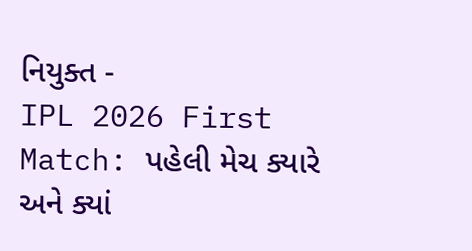નિયુક્ત -
IPL 2026 First Match: પહેલી મેચ ક્યારે અને ક્યાં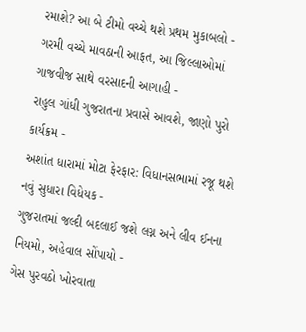રમાશે? આ બે ટીમો વચ્ચે થશે પ્રથમ મુકાબલો -
ગરમી વચ્ચે માવઠાની આફત, આ જિલ્લાઓમાં ગાજવીજ સાથે વરસાદની આગાહી -
રાહુલ ગાંધી ગુજરાતના પ્રવાસે આવશે, જાણો પુરો કાર્યક્રમ -
અશાંત ધારામાં મોટા ફેરફાર: વિધાનસભામાં રજૂ થશે નવું સુધારા વિધેયક -
ગુજરાતમાં જલ્દી બદલાઈ જશે લગ્ન અને લીવ ઈનના નિયમો, અહેવાલ સોંપાયો -
ગેસ પુરવઠો ખોરવાતા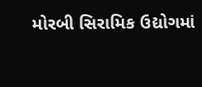મોરબી સિરામિક ઉદ્યોગમાં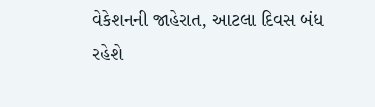વેકેશનની જાહેરાત, આટલા દિવસ બંધ રહેશે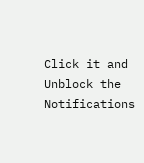Click it and Unblock the Notifications